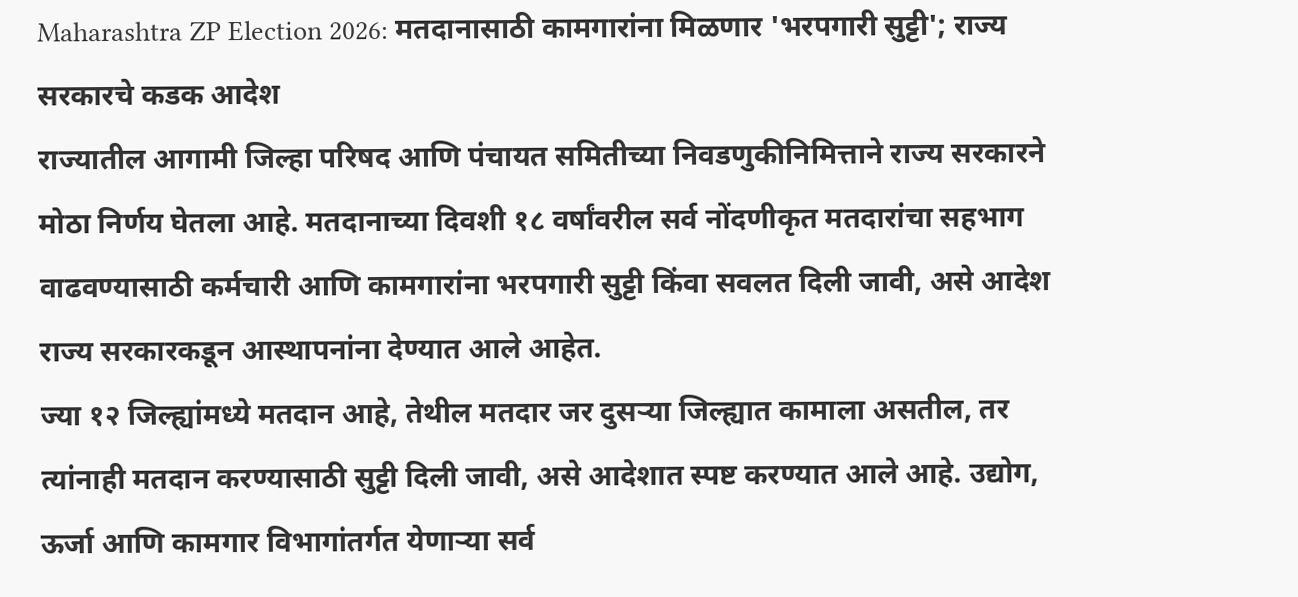Maharashtra ZP Election 2026: मतदानासाठी कामगारांना मिळणार 'भरपगारी सुट्टी'; राज्य सरकारचे कडक आदेश
राज्यातील आगामी जिल्हा परिषद आणि पंचायत समितीच्या निवडणुकीनिमित्ताने राज्य सरकारने मोठा निर्णय घेतला आहे. मतदानाच्या दिवशी १८ वर्षांवरील सर्व नोंदणीकृत मतदारांचा सहभाग वाढवण्यासाठी कर्मचारी आणि कामगारांना भरपगारी सुट्टी किंवा सवलत दिली जावी, असे आदेश राज्य सरकारकडून आस्थापनांना देण्यात आले आहेत.
ज्या १२ जिल्ह्यांमध्ये मतदान आहे, तेथील मतदार जर दुसऱ्या जिल्ह्यात कामाला असतील, तर त्यांनाही मतदान करण्यासाठी सुट्टी दिली जावी, असे आदेशात स्पष्ट करण्यात आले आहे. उद्योग, ऊर्जा आणि कामगार विभागांतर्गत येणाऱ्या सर्व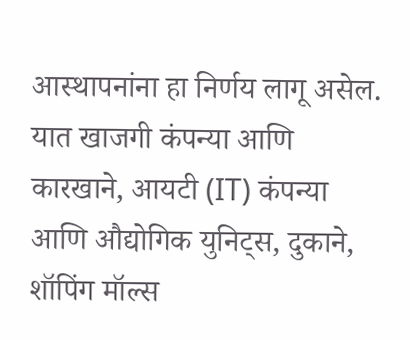आस्थापनांना हा निर्णय लागू असेल. यात खाजगी कंपन्या आणि कारखाने, आयटी (IT) कंपन्या आणि औद्योगिक युनिट्स, दुकाने, शॉपिंग मॉल्स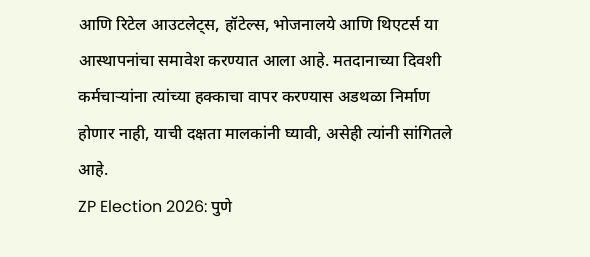आणि रिटेल आउटलेट्स, हॉटेल्स, भोजनालये आणि थिएटर्स या आस्थापनांचा समावेश करण्यात आला आहे. मतदानाच्या दिवशी कर्मचाऱ्यांना त्यांच्या हक्काचा वापर करण्यास अडथळा निर्माण होणार नाही, याची दक्षता मालकांनी घ्यावी, असेही त्यांनी सांगितले आहे.
ZP Election 2026: पुणे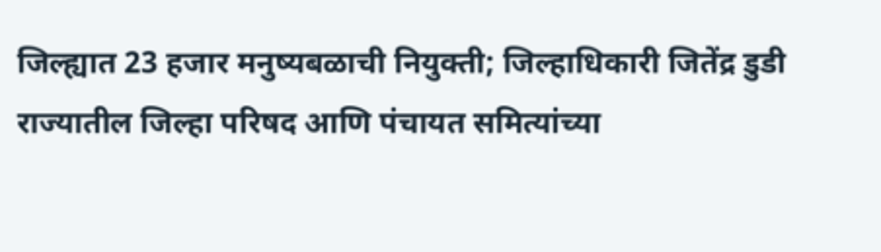जिल्ह्यात 23 हजार मनुष्यबळाची नियुक्ती; जिल्हाधिकारी जितेंद्र डुडी
राज्यातील जिल्हा परिषद आणि पंचायत समित्यांच्या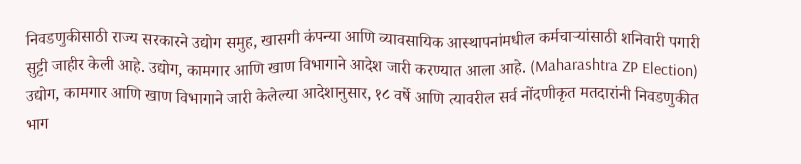निवडणुकीसाठी राज्य सरकारने उद्योग समुह, खासगी कंपन्या आणि व्यावसायिक आस्थापनांमधील कर्मचाऱ्यांसाठी शनिवारी पगारी सुट्टी जाहीर केली आहे. उद्योग, कामगार आणि खाण विभागाने आदेश जारी करण्यात आला आहे. (Maharashtra ZP Election)
उद्योग, कामगार आणि खाण विभागाने जारी केलेल्या आदेशानुसार, १८ वर्षे आणि त्यावरील सर्व नोंदणीकृत मतदारांनी निवडणुकीत भाग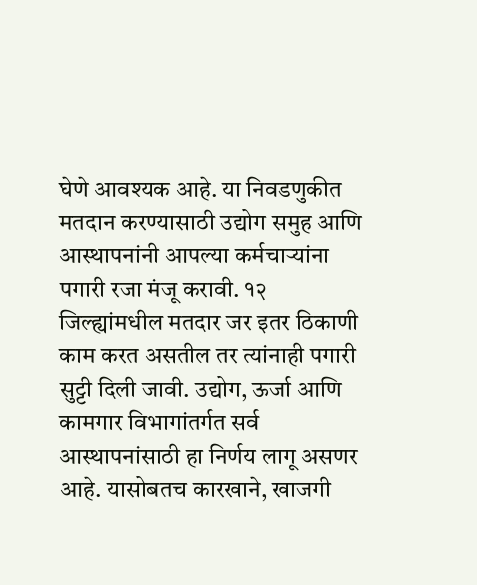घेणे आवश्यक आहे. या निवडणुकीत मतदान करण्यासाठी उद्योग समुह आणि आस्थापनांनी आपल्या कर्मचाऱ्यांना पगारी रजा मंजू करावी. १२ जिल्ह्यांमधील मतदार जर इतर ठिकाणी काम करत असतील तर त्यांनाही पगारी सुट्टी दिली जावी. उद्योग, ऊर्जा आणि कामगार विभागांतर्गत सर्व आस्थापनांसाठी हा निर्णय लागू असणर आहे. यासोबतच कारखाने, खाजगी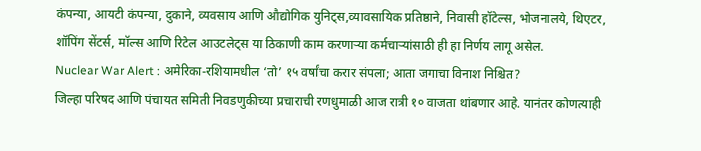कंपन्या, आयटी कंपन्या, दुकाने, व्यवसाय आणि औद्योगिक युनिट्स,व्यावसायिक प्रतिष्ठाने, निवासी हॉटेल्स, भोजनालये, थिएटर, शॉपिंग सेंटर्स, मॉल्स आणि रिटेल आउटलेट्स या ठिकाणी काम करणाऱ्या कर्मचाऱ्यांसाठी ही हा निर्णय लागू असेल.
Nuclear War Alert : अमेरिका-रशियामधील ‘तो’ १५ वर्षांचा करार संपला; आता जगाचा विनाश निश्चित?
जिल्हा परिषद आणि पंचायत समिती निवडणुकीच्या प्रचाराची रणधुमाळी आज रात्री १० वाजता थांबणार आहे. यानंतर कोणत्याही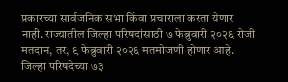प्रकारच्या सार्वजनिक सभा किंवा प्रचाराला करता येणार नाही. राज्यातील जिल्हा परिषदांसाठी ७ फेब्रुवारी २०२६ रोजी मतदान, तर, ९ फेब्रुवारी २०२६ मतमोजणी होणार आहे. जिल्हा परिषदेच्या ७३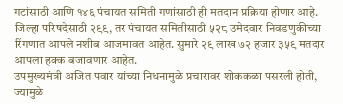गटांसाठी आणि १४६ पंचायत समिती गणांसाठी ही मतदान प्रक्रिया होणार आहे. जिल्हा परिषदेसाठी २९९, तर पंचायत समितीसाठी ५२८ उमेदवार निवडणुकीच्या रिंगणात आपले नशीब आजमावत आहेत. सुमारे २९ लाख ७२ हजार ३५९ मतदार आपला हक्क बजावणार आहेत.
उपमुख्यमंत्री अजित पवार यांच्या निधनामुळे प्रचारावर शोककळा पसरली होती, ज्यामुळे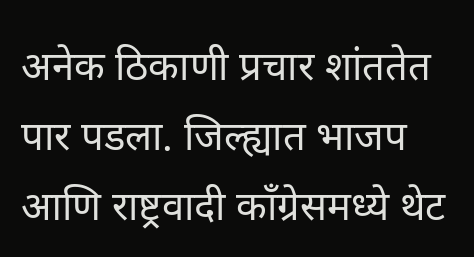अनेक ठिकाणी प्रचार शांततेत पार पडला. जिल्ह्यात भाजप आणि राष्ट्रवादी काँग्रेसमध्ये थेट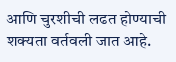आणि चुरशीची लढत होण्याची शक्यता वर्तवली जात आहे.